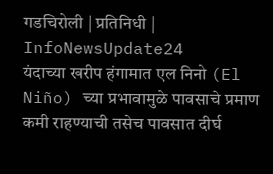गडचिरोली | प्रतिनिधी | InfoNewsUpdate24
यंदाच्या खरीप हंगामात एल निनो (El Niño) च्या प्रभावामुळे पावसाचे प्रमाण कमी राहण्याची तसेच पावसात दीर्घ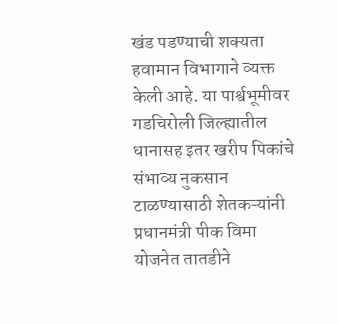खंड पडण्याची शक्यता हवामान विभागाने व्यक्त केली आहे. या पार्श्वभूमीवर गडचिरोली जिल्ह्यातील धानासह इतर खरीप पिकांचे संभाव्य नुकसान टाळण्यासाठी शेतकऱ्यांनी प्रधानमंत्री पीक विमा योजनेत तातडीने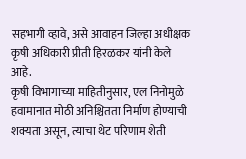सहभागी व्हावे, असे आवाहन जिल्हा अधीक्षक कृषी अधिकारी प्रीती हिरळकर यांनी केले आहे.
कृषी विभागाच्या माहितीनुसार, एल निनोमुळे हवामानात मोठी अनिश्चितता निर्माण होण्याची शक्यता असून, त्याचा थेट परिणाम शेती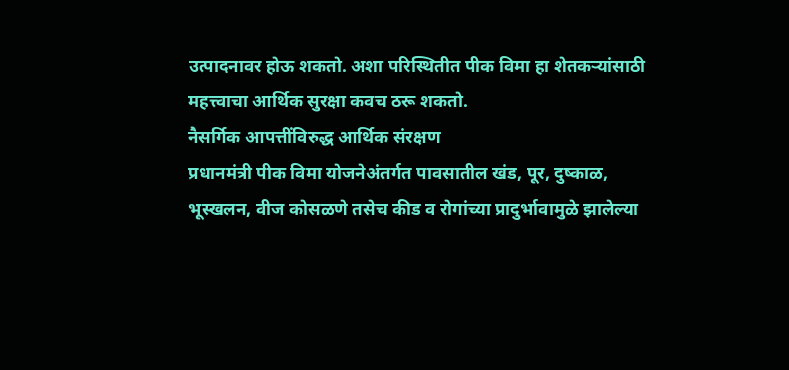उत्पादनावर होऊ शकतो. अशा परिस्थितीत पीक विमा हा शेतकऱ्यांसाठी महत्त्वाचा आर्थिक सुरक्षा कवच ठरू शकतो.
नैसर्गिक आपत्तींविरुद्ध आर्थिक संरक्षण
प्रधानमंत्री पीक विमा योजनेअंतर्गत पावसातील खंड, पूर, दुष्काळ, भूस्खलन, वीज कोसळणे तसेच कीड व रोगांच्या प्रादुर्भावामुळे झालेल्या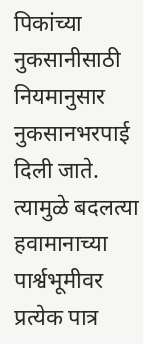पिकांच्या नुकसानीसाठी नियमानुसार नुकसानभरपाई दिली जाते. त्यामुळे बदलत्या हवामानाच्या पार्श्वभूमीवर प्रत्येक पात्र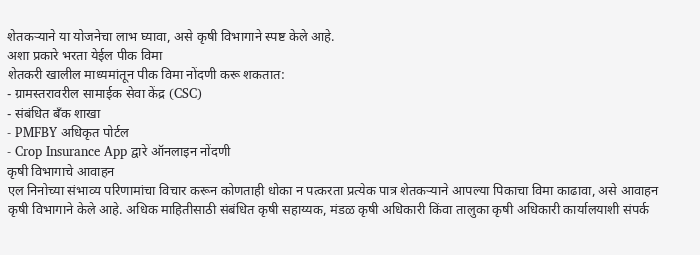शेतकऱ्याने या योजनेचा लाभ घ्यावा, असे कृषी विभागाने स्पष्ट केले आहे.
अशा प्रकारे भरता येईल पीक विमा
शेतकरी खालील माध्यमांतून पीक विमा नोंदणी करू शकतात:
- ग्रामस्तरावरील सामाईक सेवा केंद्र (CSC)
- संबंधित बँक शाखा
- PMFBY अधिकृत पोर्टल
- Crop Insurance App द्वारे ऑनलाइन नोंदणी
कृषी विभागाचे आवाहन
एल निनोच्या संभाव्य परिणामांचा विचार करून कोणताही धोका न पत्करता प्रत्येक पात्र शेतकऱ्याने आपल्या पिकाचा विमा काढावा, असे आवाहन कृषी विभागाने केले आहे. अधिक माहितीसाठी संबंधित कृषी सहाय्यक, मंडळ कृषी अधिकारी किंवा तालुका कृषी अधिकारी कार्यालयाशी संपर्क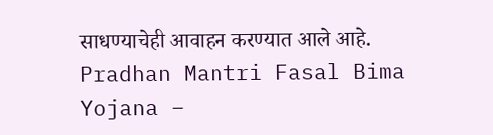साधण्याचेही आवाहन करण्यात आले आहे.
Pradhan Mantri Fasal Bima Yojana –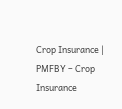Crop Insurance | PMFBY – Crop Insurance